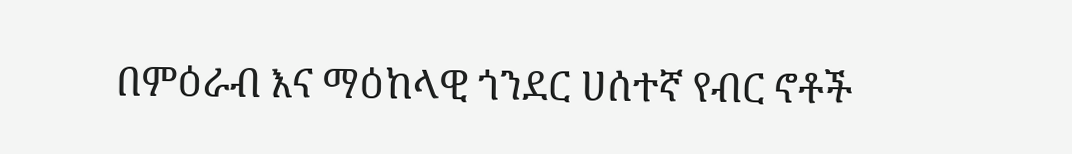በምዕራብ እና ማዕከላዊ ጎንደር ሀሰተኛ የብር ኖቶች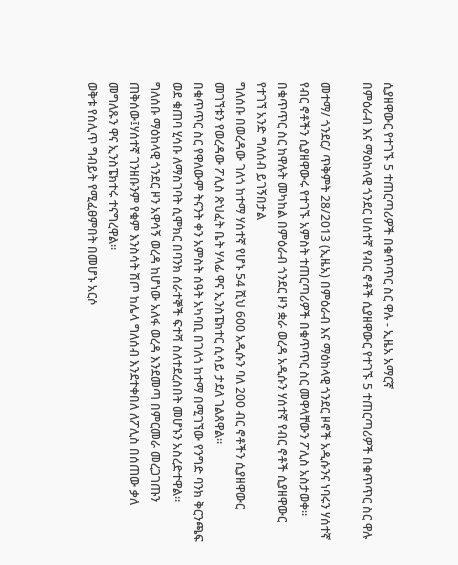ሲያዘዋውር የተገኙ 5 ተጠርጣሪዎች በቁጥጥር ስር ዋሉ - ኢዜአ አማርኛ
በምዕራብ እና ማዕከላዊ ጎንደር ሀሰተኛ የብር ኖቶች ሲያዘዋውር የተገኙ 5 ተጠርጣሪዎች በቁጥጥር ስር ዋሉ

መተማ/ ጎንደር/ ጥቅምት 28/2013 (ኢዜአ) በምዕራብ እና ማዕከላዊ ጎንደር ዞኖች አዲሱንና ነባሩን ሃሰተኛ የብር ኖቶችን ሲያዘዋውሩ የተገኙ አምስት ተጠርጣሪዎች በቁጥጥር ስር መዋላቸውን ፖሊስ አስታወቀ።
በቁጥጥር ስር ከዋሉት መካከል በምዕራብ ጎንደር ዞን ቋራ ወረዳ አዲሱን ሃሰተኛ የብር ኖቶች ሲያዘዋውር የተገኘ አንድ ግለሰብ ይገኝበታል
ግለሰቡ በወረዳው ገለጎ ከተማ ሃሰተኛ የሆኑ 54 ሺህ 600 አዲሱን ባለ 200 ብር ኖቶችን ሲያዘዋውር መገኘቱን የወረዳው ፖሊስ ጽህፈት ቤት ሃላፊ ዋና ኢንስፔክተር ሲሳይ ታደለ ገልጸዋል።
በቁጥጥር ስር የዋለውም ትናንት ቀን አምስት ሰዓት አካባቢ በገለጎ ከተማ በሚገኘው የንግድ ባንክ ቅርንጫፍ ወደ ቁጠባ ሂሳቡ ለማስገባት ሲሞክር በባንክ ሰራተኞች ፍተሻ ስለተደረሰበት መሆኑን አስረድተዋል።
ግለሰቡ ማዕከላዊ ጎንደር ዞን አዋሳኝ ወረዳ ከሆነው አለፋ ወረዳ እንደመጣ በምርመራ መረጋገጡን ጠቅሰው፤ሃሰተኛ ገንዘቡንም የቁም እንስሳት ሽጦ ከሌላ ግለሰብ እንደተቀበለ ለፖሊስ በሰጠው ቃለ መግለጹን ዋና ኢንስፔክተሩ ተናግረዋል።
ወቅቱ የሰሊጥ ግብይት የሚፈፀምበት በመሆኑ አርሶ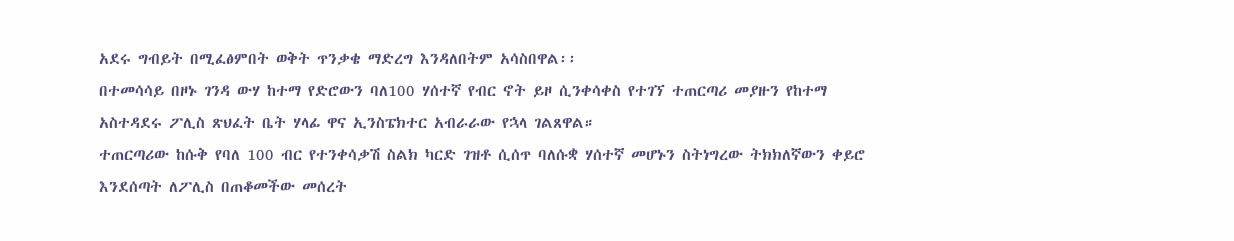አደሩ ግብይት በሚፈፅምበት ወቅት ጥንቃቄ ማድረግ እንዳለበትም አሳስበዋል፡፡
በተመሳሳይ በዞኑ ገንዳ ውሃ ከተማ የድሮውን ባለ100 ሃሰተኛ የብር ኖት ይዞ ሲንቀሳቀስ የተገኘ ተጠርጣሪ መያዙን የከተማ አስተዳደሩ ፖሊስ ጽህፈት ቤት ሃላፊ ዋና ኢንስፔክተር አብራራው የኋላ ገልጸዋል።
ተጠርጣሪው ከሱቅ የባለ 100 ብር የተንቀሳቃሽ ስልክ ካርድ ገዝቶ ሲሰጥ ባለሱቋ ሃሰተኛ መሆኑን ስትነግረው ትክክለኛውን ቀይሮ እንደሰጣት ለፖሊስ በጠቆመችው መሰረት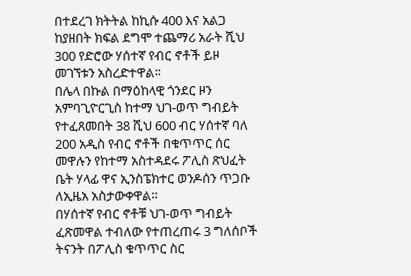በተደረገ ክትትል ከኪሱ 400 እና አልጋ ከያዘበት ክፍል ደግሞ ተጨማሪ አራት ሺህ 300 የድሮው ሃሰተኛ የብር ኖቶች ይዞ መገኘቱን አስረድተዋል፡፡
በሌላ በኩል በማዕከላዊ ጎንደር ዞን አምባጊዮርጊስ ከተማ ህገ-ወጥ ግብይት የተፈጸመበት 38 ሺህ 600 ብር ሃሰተኛ ባለ 200 አዲስ የብር ኖቶች በቁጥጥር ሰር መዋሉን የከተማ አስተዳደሩ ፖሊስ ጽህፈት ቤት ሃላፊ ዋና ኢንስፔክተር ወንዶሰን ጥጋቡ ለኢዜአ አስታውቀዋል።
በሃሰተኛ የብር ኖቶቹ ህገ-ወጥ ግብይት ፈጽመዋል ተብለው የተጠረጠሩ 3 ግለሰቦች ትናንት በፖሊስ ቁጥጥር ስር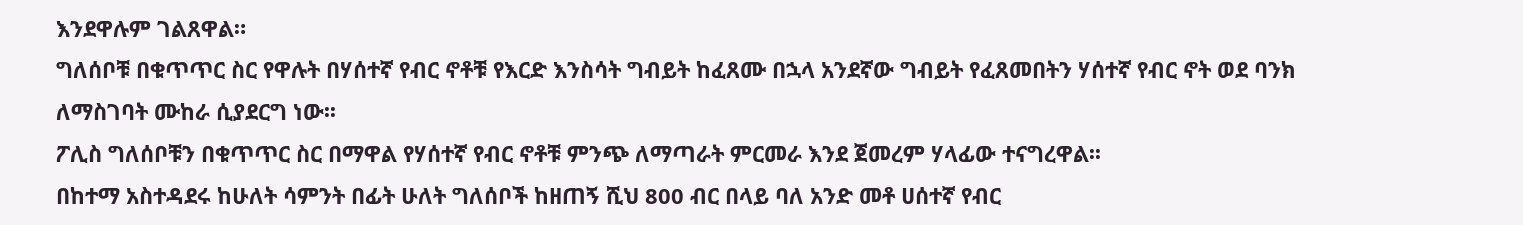እንደዋሉም ገልጸዋል።
ግለሰቦቹ በቁጥጥር ስር የዋሉት በሃሰተኛ የብር ኖቶቹ የእርድ እንስሳት ግብይት ከፈጸሙ በኋላ አንደኛው ግብይት የፈጸመበትን ሃሰተኛ የብር ኖት ወደ ባንክ ለማስገባት ሙከራ ሲያደርግ ነው፡፡
ፖሊስ ግለሰቦቹን በቁጥጥር ስር በማዋል የሃሰተኛ የብር ኖቶቹ ምንጭ ለማጣራት ምርመራ እንደ ጀመረም ሃላፊው ተናግረዋል፡፡
በከተማ አስተዳደሩ ከሁለት ሳምንት በፊት ሁለት ግለሰቦች ከዘጠኝ ሺህ 800 ብር በላይ ባለ አንድ መቶ ሀሰተኛ የብር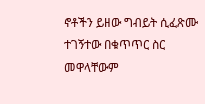ኖቶችን ይዘው ግብይት ሲፈጽሙ ተገኝተው በቁጥጥር ስር መዋላቸውም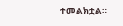ተመልክቷል።